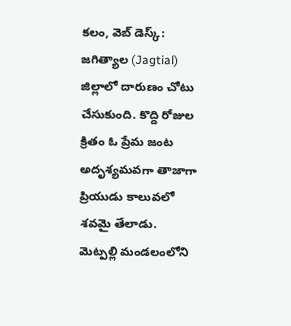కలం, వెబ్ డెస్క్: జగిత్యాల (Jagtial) జిల్లాలో దారుణం చోటు చేసుకుంది. కొద్ది రోజుల క్రితం ఓ ప్రేమ జంట అదృశ్యమవగా తాజాగా ప్రియుడు కాలువలో శవమై తేలాడు. మెట్పల్లి మండలంలోని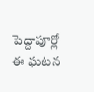పెద్దాపూర్లో ఈ ఘటన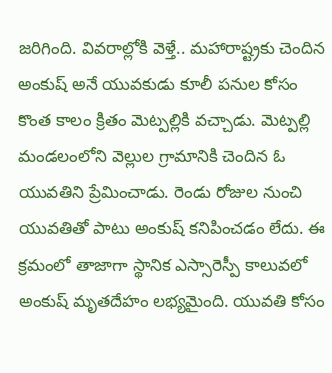జరిగింది. వివరాల్లోకి వెళ్తే.. మహారాష్ట్రకు చెందిన అంకుష్ అనే యువకుడు కూలీ పనుల కోసం కొంత కాలం క్రితం మెట్పల్లికి వచ్చాడు. మెట్పల్లి మండలంలోని వెల్లుల గ్రామానికి చెందిన ఓ యువతిని ప్రేమించాడు. రెండు రోజుల నుంచి యువతితో పాటు అంకుష్ కనిపించడం లేదు. ఈ క్రమంలో తాజాగా స్థానిక ఎస్సారెస్పీ కాలువలో అంకుష్ మృతదేహం లభ్యమైంది. యువతి కోసం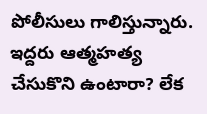పోలీసులు గాలిస్తున్నారు. ఇద్దరు ఆత్మహత్య చేసుకొని ఉంటారా? లేక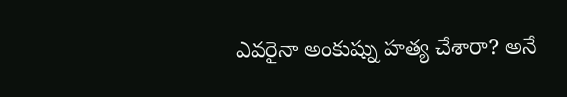ఎవరైనా అంకుష్ను హత్య చేశారా? అనే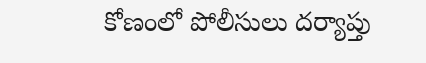కోణంలో పోలీసులు దర్యాప్తు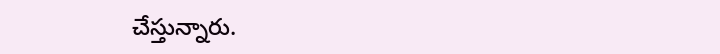చేస్తున్నారు.